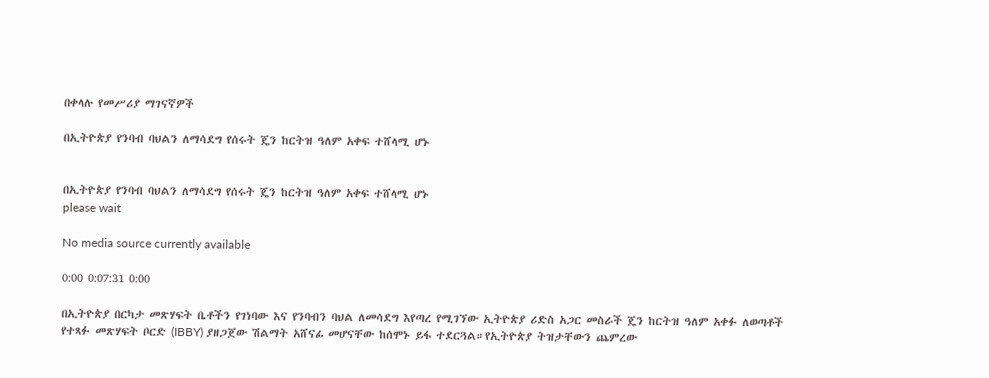በቀላሉ የመሥሪያ ማገናኛዎች

በኢትዮጵያ የንባብ ባህልን ለማሳደግ የሰሩት ጄን ከርትዝ ዓለም አቀፍ ተሸላሚ ሆኑ


በኢትዮጵያ የንባብ ባህልን ለማሳደግ የሰሩት ጄን ከርትዝ ዓለም አቀፍ ተሸላሚ ሆኑ
please wait

No media source currently available

0:00 0:07:31 0:00

በኢትዮጵያ በርካታ መጽሃፍት ቤቶችን የገነባው እና የንባብን ባህል ለመሳደግ እየጣረ የሚገኘው ኢትዮጵያ ሪድስ አጋር መስራች ጄን ከርትዝ ዓለም አቀፉ ለወጣቶች የተጻፉ መጽሃፍት ቦርድ (IBBY) ያዘጋጀው ሽልማት አሸናፊ መሆናቸው ከሰሞኑ ይፋ ተደርጓል።የኢትዮጵያ ትዝታቸውን ጨምረው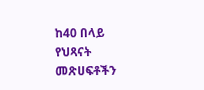ከ40 በላይ የህጻናት መጽሀፍቶችን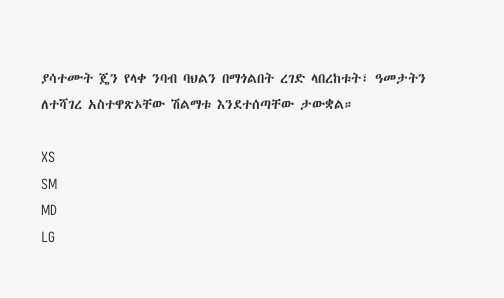ያሳተሙት ጄን የላቀ ንባብ ባህልን በማጎልበት ረገድ ላበረከቱት፣ ዓመታትን ለተሻገረ አስተዋጽኦቸው ሽልማቱ እንደተሰጣቸው ታውቋል።

XS
SM
MD
LG